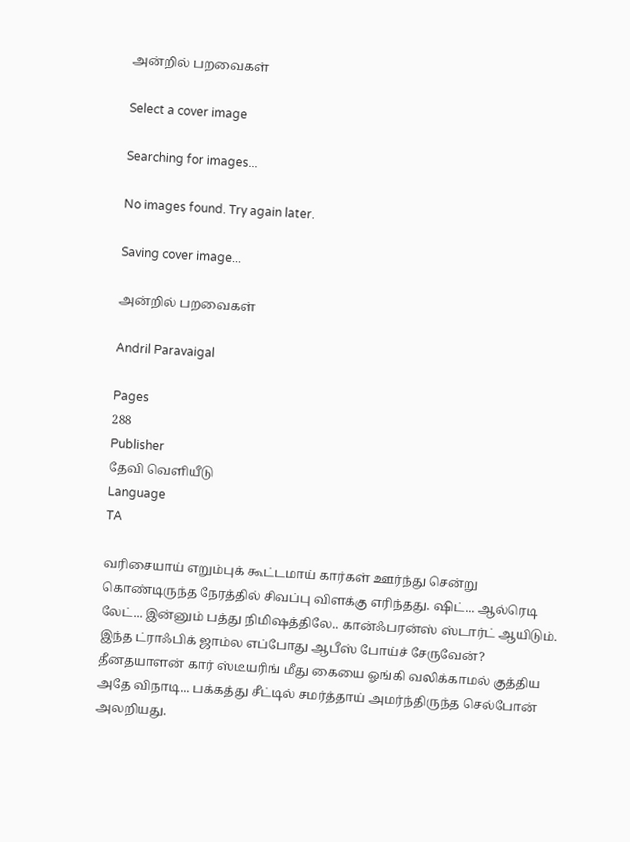அன்றில் பறவைகள்

Select a cover image

Searching for images...

No images found. Try again later.

Saving cover image...

அன்றில் பறவைகள்

Andril Paravaigal

Pages
288
Publisher
தேவி வெளியீடு
Language
TA

வரிசையாய் எறும்புக் கூட்டமாய் கார்கள் ஊர்ந்து சென்று கொண்டிருந்த நேரத்தில் சிவப்பு விளக்கு எரிந்தது. ஷிட்... ஆல்ரெடி லேட்... இன்னும் பத்து நிமிஷத்திலே.. கான்ஃபரன்ஸ் ஸ்டார்ட் ஆயிடும். இந்த ட்ராஃபிக் ஜாம்ல எப்போது ஆபீஸ் போய்ச் சேருவேன்? தீனதயாளன் கார் ஸ்டீயரிங் மீது கையை ஓங்கி வலிக்காமல் குத்திய அதே விநாடி... பக்கத்து சீட்டில் சமர்த்தாய் அமர்ந்திருந்த செல்போன் அலறியது.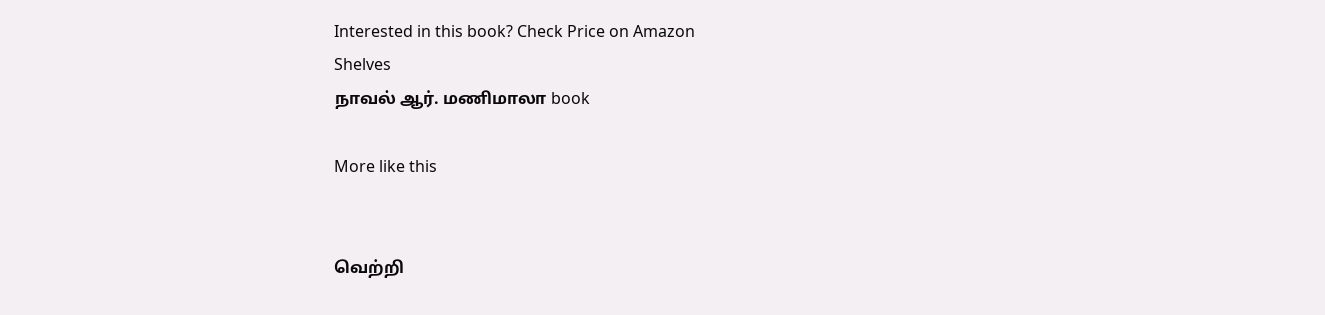Interested in this book? Check Price on Amazon
Shelves
நாவல் ஆர். மணிமாலா book

More like this


வெற்றி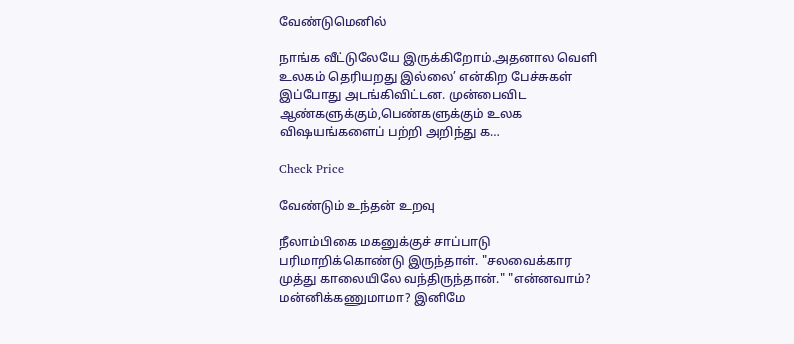வேண்டுமெனில்

நாங்க வீட்டுலேயே இருக்கிறோம்.அதனால வெளி உலகம் தெரியறது இல்லை’ என்கிற பேச்சுகள் இப்போது அடங்கிவிட்டன. முன்பைவிட ஆண்களுக்கும்,பெண்களுக்கும் உலக விஷயங்களைப் பற்றி அறிந்து க…

Check Price

வேண்டும் உந்தன் உறவு

நீலாம்பிகை மகனுக்குச் சாப்பாடு பரிமாறிக்கொண்டு இருந்தாள். "சலவைக்கார முத்து காலையிலே வந்திருந்தான்." "என்னவாம்? மன்னிக்கணுமாமா? இனிமே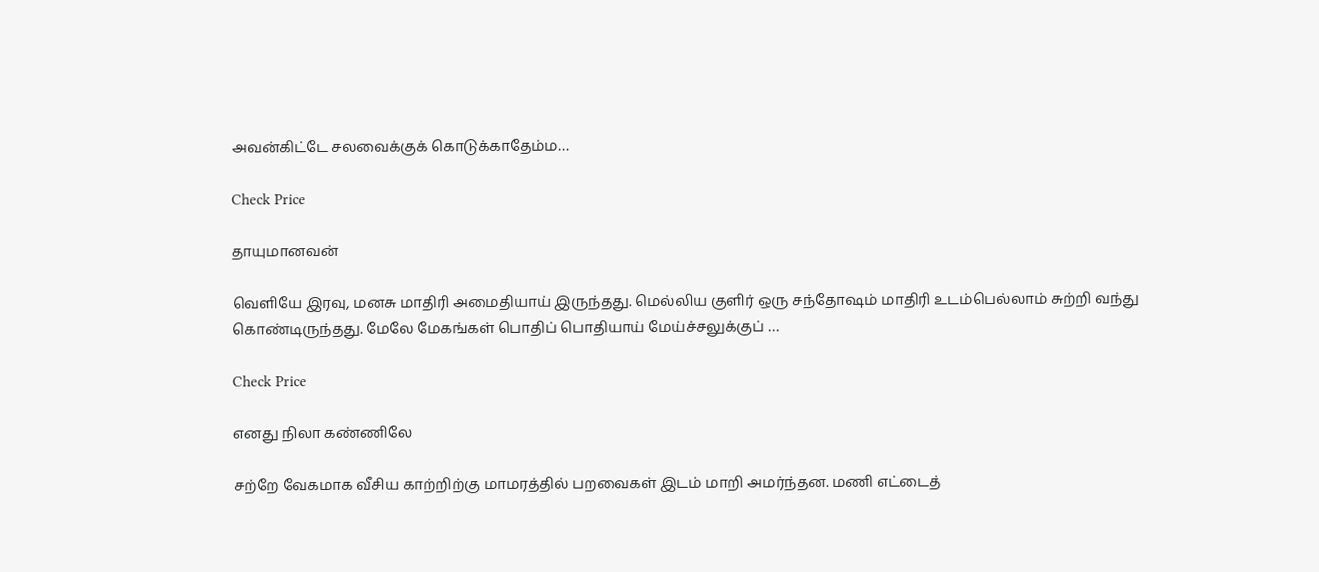அவன்கிட்டே சலவைக்குக் கொடுக்காதேம்ம…

Check Price

தாயுமானவன்

வெளியே இரவு, மனசு மாதிரி அமைதியாய் இருந்தது. மெல்லிய குளிர் ஒரு சந்தோஷம் மாதிரி உடம்பெல்லாம் சுற்றி வந்து கொண்டிருந்தது. மேலே மேகங்கள் பொதிப் பொதியாய் மேய்ச்சலுக்குப் …

Check Price

எனது நிலா கண்ணிலே

சற்றே வேகமாக வீசிய காற்றிற்கு மாமரத்தில் பறவைகள் இடம் மாறி அமர்ந்தன. மணி எட்டைத்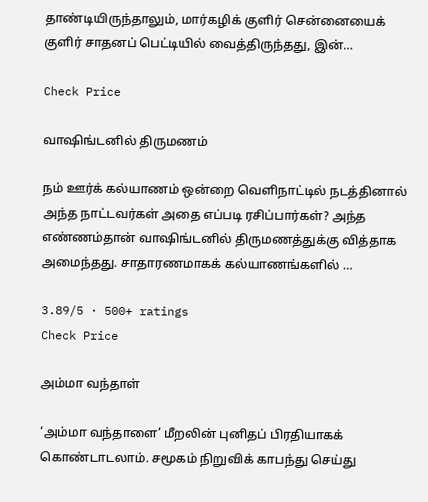தாண்டியிருந்தாலும், மார்கழிக் குளிர் சென்னையைக் குளிர் சாதனப் பெட்டியில் வைத்திருந்தது, இன்…

Check Price

வாஷிங்டனில் திருமணம்

நம் ஊர்க் கல்யாணம் ஒன்றை வெளிநாட்டில் நடத்தினால் அந்த நாட்டவர்கள் அதை எப்படி ரசிப்பார்கள்? அந்த எண்ணம்தான் வாஷிங்டனில் திருமணத்துக்கு வித்தாக அமைந்தது. சாதாரணமாகக் கல்யாணங்களில் …

3.89/5 · 500+ ratings
Check Price

அம்மா வந்தாள்

‘அம்மா வந்தாளை’ மீறலின் புனிதப் பிரதியாகக் கொண்டாடலாம். சமூகம் நிறுவிக் காபந்து செய்து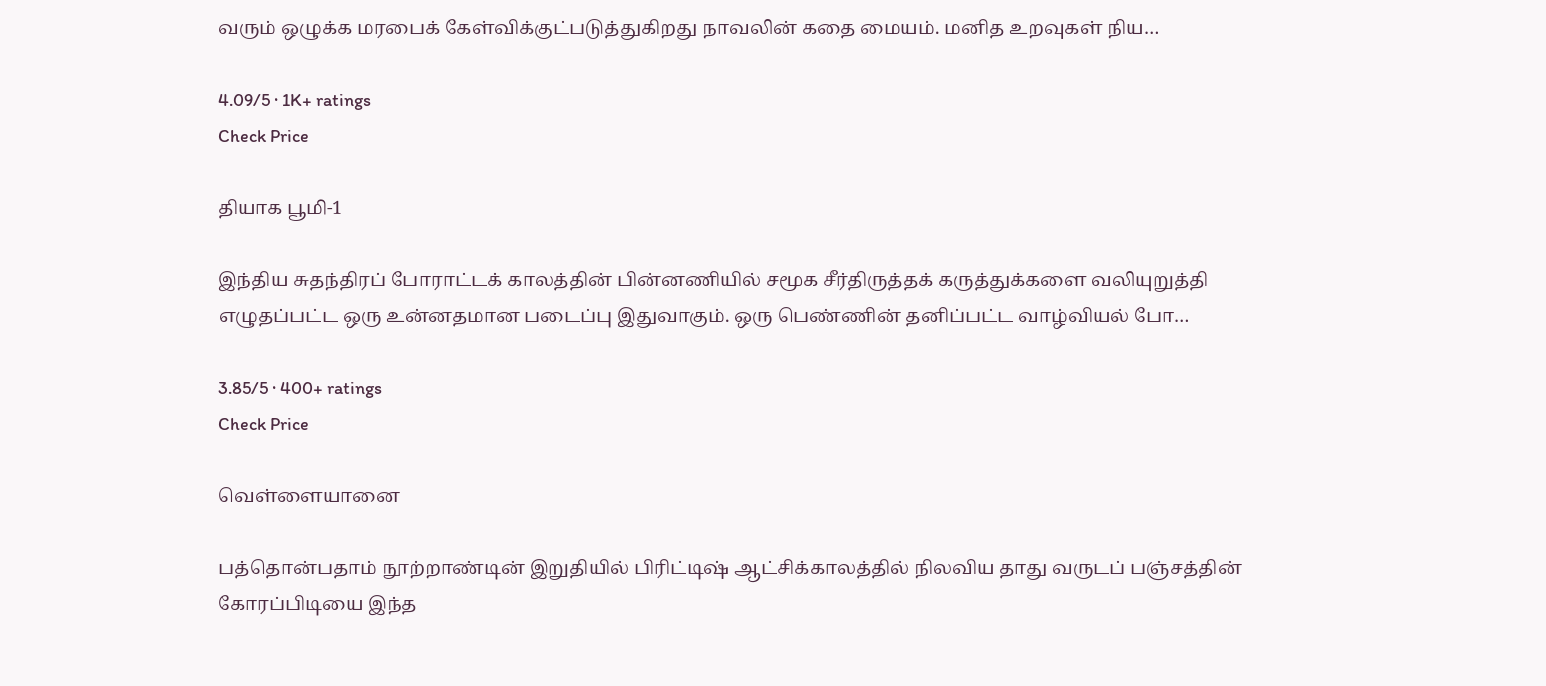வரும் ஒழுக்க மரபைக் கேள்விக்குட்படுத்துகிறது நாவலின் கதை மையம். மனித உறவுகள் நிய…

4.09/5 · 1K+ ratings
Check Price

தியாக பூமி-1

இந்திய சுதந்திரப் போராட்டக் காலத்தின் பின்னணியில் சமூக சீர்திருத்தக் கருத்துக்களை வலியுறுத்தி எழுதப்பட்ட ஒரு உன்னதமான படைப்பு இதுவாகும். ஒரு பெண்ணின் தனிப்பட்ட வாழ்வியல் போ…

3.85/5 · 400+ ratings
Check Price

வெள்ளையானை

பத்தொன்பதாம் நூற்றாண்டின் இறுதியில் பிரிட்டிஷ் ஆட்சிக்காலத்தில் நிலவிய தாது வருடப் பஞ்சத்தின் கோரப்பிடியை இந்த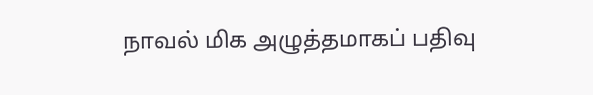நாவல் மிக அழுத்தமாகப் பதிவு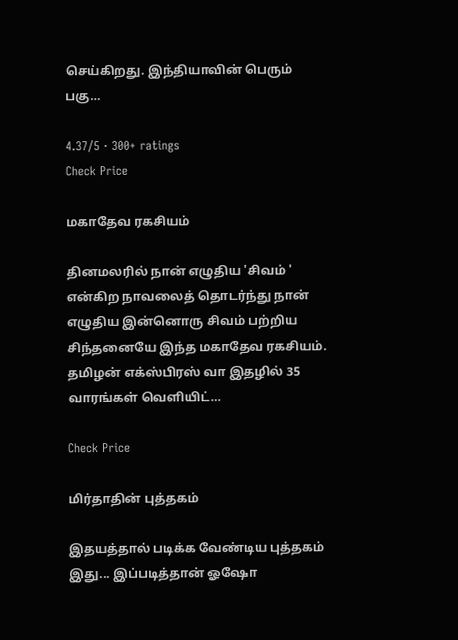செய்கிறது. இந்தியாவின் பெரும் பகு…

4.37/5 · 300+ ratings
Check Price

மகாதேவ ரகசியம்

தினமலரில் நான் எழுதிய 'சிவம் ' என்கிற நாவலைத் தொடர்ந்து நான் எழுதிய இன்னொரு சிவம் பற்றிய சிந்தனையே இந்த மகாதேவ ரகசியம். தமிழன் எக்ஸ்பிரஸ் வா இதழில் 35 வாரங்கள் வெளியிட்…

Check Price

மிர்தாதின் புத்தகம்

இதயத்தால் படிக்க வேண்டிய புத்தகம் இது... இப்படித்தான் ஓஷோ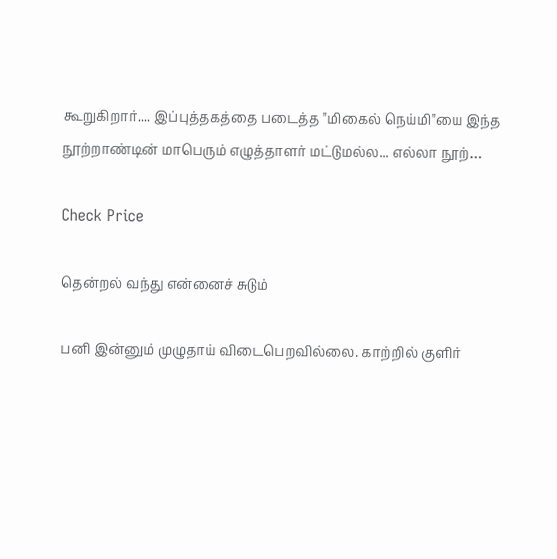கூறுகிறார்.... இப்புத்தகத்தை படைத்த "மிகைல் நெய்மி"யை இந்த நூற்றாண்டின் மாபெரும் எழுத்தாளர் மட்டுமல்ல... எல்லா நூற்…

Check Price

தென்றல் வந்து என்னைச் சுடும்

பனி இன்னும் முழுதாய் விடைபெறவில்லை. காற்றில் குளிர்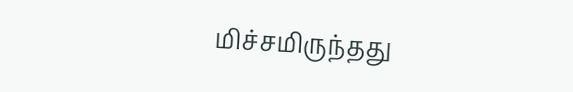மிச்சமிருந்தது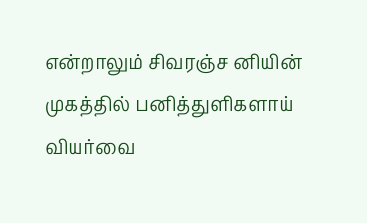என்றாலும் சிவரஞ்ச னியின் முகத்தில் பனித்துளிகளாய் வியர்வை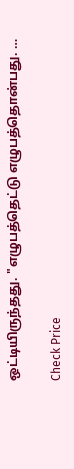ஒட்டியிருந்தது. "எழுபத்தெட்டு எழுபத்தொன்பது. …

Check Price